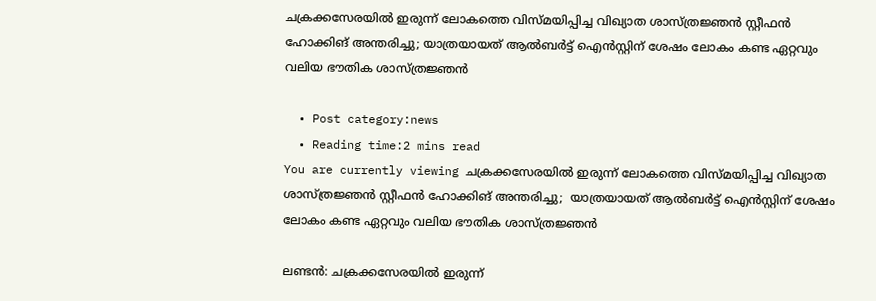ചക്രക്കസേരയില്‍ ഇരുന്ന് ലോകത്തെ വിസ്മയിപ്പിച്ച വിഖ്യാത ശാസ്ത്രജ്ഞന്‍ സ്റ്റീഫന്‍ ഹോക്കിങ് അന്തരിച്ചു; യാത്രയായത് ആല്‍ബര്‍ട്ട് ഐന്‍സ്റ്റിന് ശേഷം ലോകം കണ്ട ഏറ്റവും വലിയ ഭൗതിക ശാസ്ത്രജ്ഞന്‍

  • Post category:news
  • Reading time:2 mins read
You are currently viewing ചക്രക്കസേരയില്‍ ഇരുന്ന് ലോകത്തെ വിസ്മയിപ്പിച്ച വിഖ്യാത ശാസ്ത്രജ്ഞന്‍ സ്റ്റീഫന്‍ ഹോക്കിങ് അന്തരിച്ചു;  യാത്രയായത് ആല്‍ബര്‍ട്ട് ഐന്‍സ്റ്റിന് ശേഷം ലോകം കണ്ട ഏറ്റവും വലിയ ഭൗതിക ശാസ്ത്രജ്ഞന്‍

ലണ്ടന്‍: ചക്രക്കസേരയില്‍ ഇരുന്ന്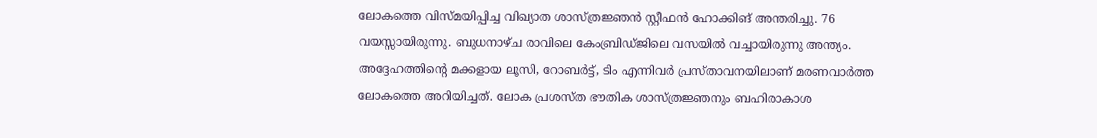ലോകത്തെ വിസ്മയിപ്പിച്ച വിഖ്യാത ശാസ്ത്രജ്ഞന്‍ സ്റ്റീഫന്‍ ഹോക്കിങ് അന്തരിച്ചു. 76 വയസ്സായിരുന്നു. ബുധനാഴ്ച രാവിലെ കേംബ്രിഡ്ജിലെ വസയില്‍ വച്ചായിരുന്നു അന്ത്യം. അദ്ദേഹത്തിന്റെ മക്കളായ ലൂസി, റോബര്‍ട്ട്, ടിം എന്നിവര്‍ പ്രസ്താവനയിലാണ് മരണവാര്‍ത്ത ലോകത്തെ അറിയിച്ചത്. ലോക പ്രശസ്ത ഭൗതിക ശാസ്ത്രജ്ഞനും ബഹിരാകാശ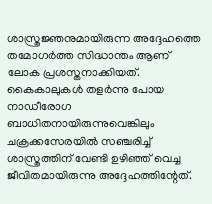ശാസ്ത്രജ്ഞനുമായിരുന്ന അദ്ദേഹത്തെ തമോഗര്‍ത്ത സിദ്ധാന്തം ആണ് ലോക പ്രശസ്തനാക്കിയത്. കൈകാലുകള്‍ തളര്‍ന്നു പോയ നാഡീരോഗ ബാധിതനായിരുന്നുവെങ്കിലും ചക്രക്കസേരയില്‍ സഞ്ചരിച്ച് ശാസ്ത്രത്തിന് വേണ്ടി ഉഴിഞ്ഞ് വെച്ച ജീവിതമായിരുന്നു അദ്ദേഹത്തിന്റേത്.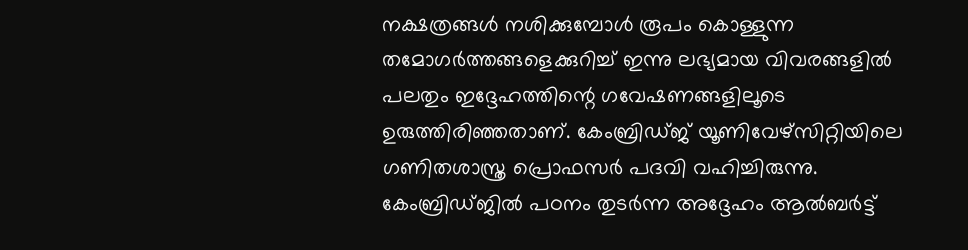നക്ഷത്രങ്ങള്‍ നശിക്കുമ്പോള്‍ രൂപം കൊള്ളുന്ന തമോഗര്‍ത്തങ്ങളെക്കുറിച്ച് ഇന്നു ലഭ്യമായ വിവരങ്ങളില്‍ പലതും ഇദ്ദേഹത്തിന്റെ ഗവേഷണങ്ങളിലൂടെ ഉരുത്തിരിഞ്ഞതാണ്. കേംബ്രിഡ്ജ് യൂണിവേഴ്‌സിറ്റിയിലെ ഗണിതശാസ്ത്ര പ്രൊഫസര്‍ പദവി വഹിച്ചിരുന്നു. കേംബ്രിഡ്ജില്‍ പഠനം തുടര്‍ന്ന അദ്ദേഹം ആല്‍ബര്‍ട്ട്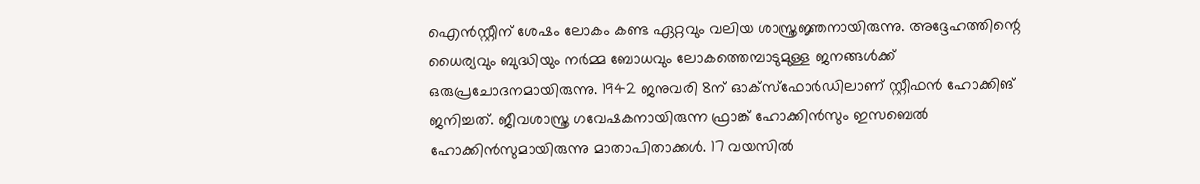ഐന്‍സ്റ്റീന് ശേഷം ലോകം കണ്ട ഏറ്റവും വലിയ ശാസ്ത്രജ്ഞനായിരുന്നു. അദ്ദേഹത്തിന്റെ ധൈര്യവും ബുദ്ധിയും നര്‍മ്മ ബോധവും ലോകത്തെമ്പാടുമുള്ള ജനങ്ങള്‍ക്ക് ഒരുപ്രചോദനമായിരുന്നു. 1942 ജനുവരി 8ന് ഓക്‌സ്‌ഫോര്‍ഡിലാണ് സ്റ്റീഫന്‍ ഹോക്കിങ് ജനിച്ചത്. ജീവശാസ്ത്ര ഗവേഷകനായിരുന്ന ഫ്രാങ്ക് ഹോക്കിന്‍സും ഇസബെല്‍ ഹോക്കിന്‍സുമായിരുന്നു മാതാപിതാക്കള്‍. 17 വയസില്‍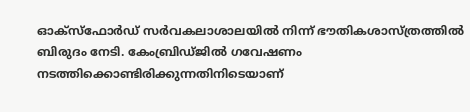ഓക്‌സ്‌ഫോര്‍ഡ് സര്‍വകലാശാലയില്‍ നിന്ന് ഭൗതികശാസ്ത്രത്തില്‍ ബിരുദം നേടി. കേംബ്രിഡ്ജില്‍ ഗവേഷണം നടത്തിക്കൊണ്ടിരിക്കുന്നതിനിടെയാണ്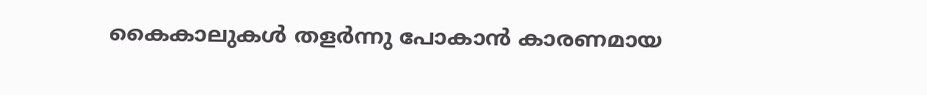കൈകാലുകള്‍ തളര്‍ന്നു പോകാന്‍ കാരണമായ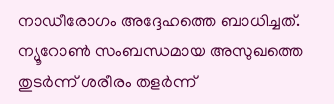നാഡീരോഗം അദ്ദേഹത്തെ ബാധിച്ചത്. ന്യൂറോണ്‍ സംബന്ധമായ അസുഖത്തെ തുടര്‍ന്ന് ശരീരം തളര്‍ന്ന്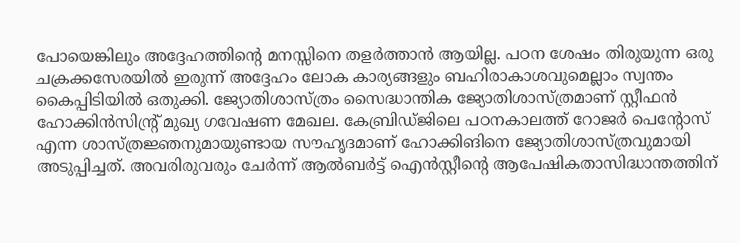പോയെങ്കിലും അദ്ദേഹത്തിന്റെ മനസ്സിനെ തളര്‍ത്താന്‍ ആയില്ല. പഠന ശേഷം തിരുയുന്ന ഒരു ചക്രക്കസേരയില്‍ ഇരുന്ന് അദ്ദേഹം ലോക കാര്യങ്ങളും ബഹിരാകാശവുമെല്ലാം സ്വന്തം കൈപ്പിടിയില്‍ ഒതുക്കി. ജ്യോതിശാസ്ത്രം സൈദ്ധാന്തിക ജ്യോതിശാസ്ത്രമാണ് സ്റ്റീഫന്‍ ഹോക്കിന്‍സിന്റ്ര് മുഖ്യ ഗവേഷണ മേഖല. കേബ്രിഡ്ജിലെ പഠനകാലത്ത് റോജര്‍ പെന്റോസ് എന്ന ശാസ്ത്രജ്ഞനുമായുണ്ടായ സൗഹൃദമാണ് ഹോക്കിങിനെ ജ്യോതിശാസ്ത്രവുമായി അടുപ്പിച്ചത്. അവരിരുവരും ചേര്‍ന്ന് ആല്‍ബര്‍ട്ട് ഐന്‍സ്റ്റീന്റെ ആപേഷികതാസിദ്ധാന്തത്തിന്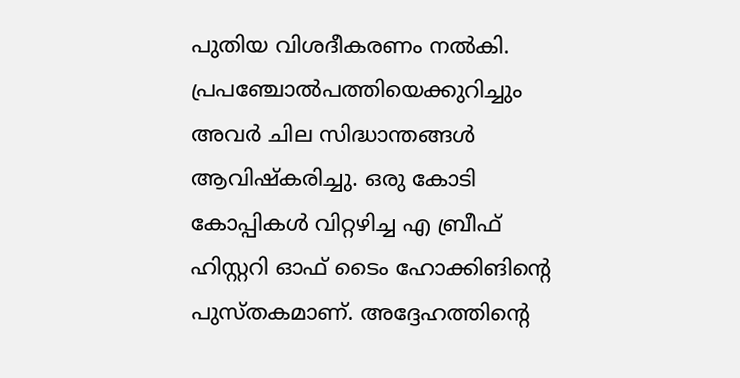പുതിയ വിശദീകരണം നല്‍കി. പ്രപഞ്ചോല്‍പത്തിയെക്കുറിച്ചും അവര്‍ ചില സിദ്ധാന്തങ്ങള്‍ ആവിഷ്‌കരിച്ചു. ഒരു കോടി കോപ്പികള്‍ വിറ്റഴിച്ച എ ബ്രീഫ് ഹിസ്റ്ററി ഓഫ് ടൈം ഹോക്കിങിന്റെ പുസ്തകമാണ്. അദ്ദേഹത്തിന്റെ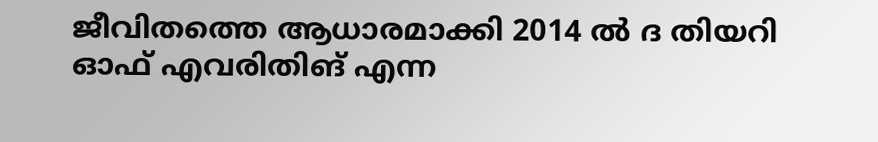ജീവിതത്തെ ആധാരമാക്കി 2014 ല്‍ ദ തിയറി ഓഫ് എവരിതിങ് എന്ന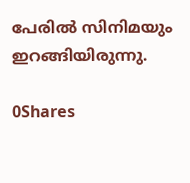പേരില്‍ സിനിമയും ഇറങ്ങിയിരുന്നു.

0Shares